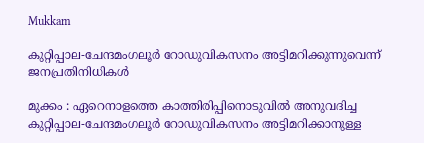Mukkam

കുറ്റിപ്പാല-ചേന്ദമംഗലൂർ റോഡുവികസനം അട്ടിമറിക്കുന്നുവെന്ന് ജനപ്രതിനിധികൾ

മുക്കം : ഏറെനാളത്തെ കാത്തിരിപ്പിനൊടുവിൽ അനുവദിച്ച കുറ്റിപ്പാല-ചേന്ദമംഗലൂർ റോഡുവികസനം അട്ടിമറിക്കാനുള്ള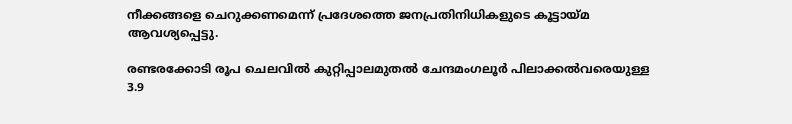നീക്കങ്ങളെ ചെറുക്കണമെന്ന് പ്രദേശത്തെ ജനപ്രതിനിധികളുടെ കൂട്ടായ്മ ആവശ്യപ്പെട്ടു.

രണ്ടരക്കോടി രൂപ ചെലവിൽ കുറ്റിപ്പാലമുതൽ ചേന്ദമംഗലൂർ പിലാക്കൽവരെയുള്ള 3.9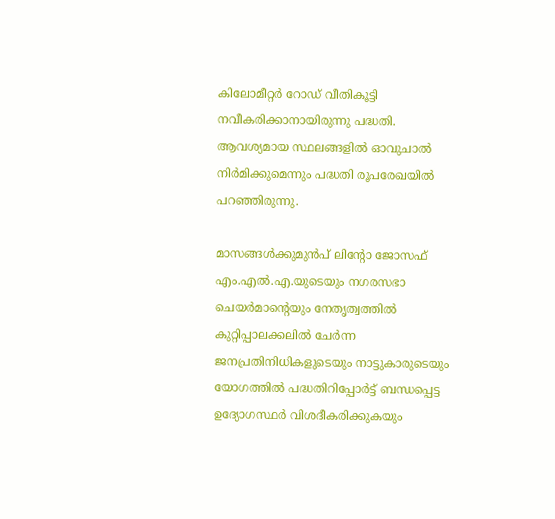കിലോമീറ്റർ റോഡ് വീതികൂട്ടി നവീകരിക്കാനായിരുന്നു പദ്ധതി. ആവശ്യമായ സ്ഥലങ്ങളിൽ ഓവുചാൽ നിർമിക്കുമെന്നും പദ്ധതി രൂപരേഖയിൽ പറഞ്ഞിരുന്നു.

മാസങ്ങൾക്കുമുൻപ് ലിന്റോ ജോസഫ് എം.എൽ.എ.യുടെയും നഗരസഭാ ചെയർമാന്റെയും നേതൃത്വത്തിൽ കുറ്റിപ്പാലക്കലിൽ ചേർന്ന ജനപ്രതിനിധികളുടെയും നാട്ടുകാരുടെയും യോഗത്തിൽ പദ്ധതിറിപ്പോർട്ട് ബന്ധപ്പെട്ട ഉദ്യോഗസ്ഥർ വിശദീകരിക്കുകയും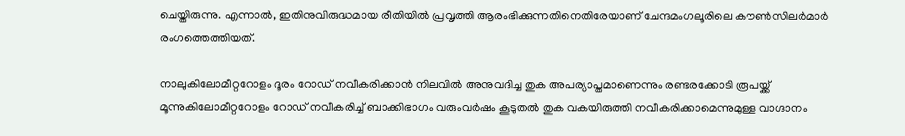ചെയ്തിരുന്നു. എന്നാൽ, ഇതിനുവിരുദ്ധമായ രീതിയിൽ പ്രവൃത്തി ആരംഭിക്കുന്നതിനെതിരേയാണ് ചേന്ദമംഗലൂരിലെ കൗൺസിലർമാർ രംഗത്തെത്തിയത്.

നാലുകിലോമീറ്ററോളം ദൂരം റോഡ് നവീകരിക്കാൻ നിലവിൽ അനുവദിച്ച തുക അപര്യാപ്തമാണെന്നും രണ്ടരക്കോടി രൂപയ്ക്ക് മൂന്നുകിലോമീറ്ററോളം റോഡ് നവീകരിച്ച് ബാക്കിഭാഗം വരുംവർഷം കൂടുതൽ തുക വകയിരുത്തി നവീകരിക്കാമെന്നുമുള്ള വാഗ്ദാനം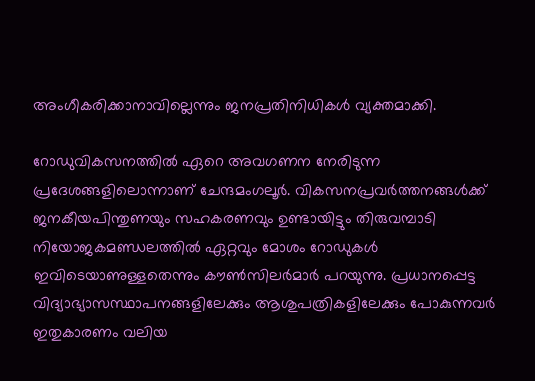അംഗീകരിക്കാനാവില്ലെന്നും ജനപ്രതിനിധികൾ വ്യക്തമാക്കി.

റോഡുവികസനത്തിൽ ഏറെ അവഗണന നേരിടുന്ന പ്രദേശങ്ങളിലൊന്നാണ് ചേന്ദമംഗലൂർ. വികസനപ്രവർത്തനങ്ങൾക്ക് ജനകീയപിന്തുണയും സഹകരണവും ഉണ്ടായിട്ടും തിരുവമ്പാടി നിയോജകമണ്ഡലത്തിൽ ഏറ്റവും മോശം റോഡുകൾ ഇവിടെയാണുള്ളതെന്നും കൗൺസിലർമാർ പറയുന്നു. പ്രധാനപ്പെട്ട വിദ്യാഭ്യാസസ്ഥാപനങ്ങളിലേക്കും ആശുപത്രികളിലേക്കും പോകുന്നവർ ഇതുകാരണം വലിയ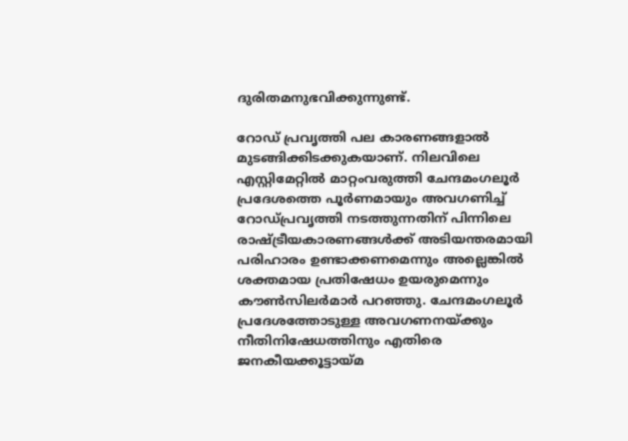ദുരിതമനുഭവിക്കുന്നുണ്ട്.

റോഡ് പ്രവൃത്തി പല കാരണങ്ങളാൽ മുടങ്ങിക്കിടക്കുകയാണ്. നിലവിലെ എസ്റ്റിമേറ്റിൽ മാറ്റംവരുത്തി ചേന്ദമംഗലൂർ പ്രദേശത്തെ പൂർണമായും അവഗണിച്ച് റോഡ്പ്രവൃത്തി നടത്തുന്നതിന് പിന്നിലെ രാഷ്ട്രീയകാരണങ്ങൾക്ക് അടിയന്തരമായി പരിഹാരം ഉണ്ടാക്കണമെന്നും അല്ലെങ്കിൽ ശക്തമായ പ്രതിഷേധം ഉയരുമെന്നും കൗൺസിലർമാർ പറഞ്ഞു. ചേന്ദമംഗലൂർ പ്രദേശത്തോടുള്ള അവഗണനയ്ക്കും നീതിനിഷേധത്തിനും എതിരെ ജനകീയക്കൂട്ടായ്മ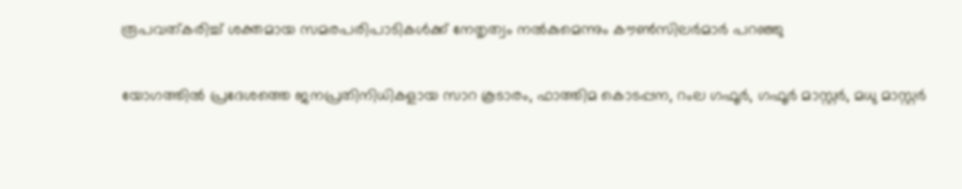രൂപവത്‌കരിച്ച് ശക്തമായ സമരപരിപാടികൾക്ക് നേതൃത്വം നൽകുമെന്നും കൗൺസിലർമാർ പറഞ്ഞു

യോഗത്തിൽ പ്രദേശത്തെ ജനപ്രതിനിധികളായ സാറ കൂടാരം, ഫാത്തിമ കൊടപ്പന, റംല ഗഫൂർ, ഗഫൂർ മാസ്റ്റർ, മധു മാസ്റ്റർ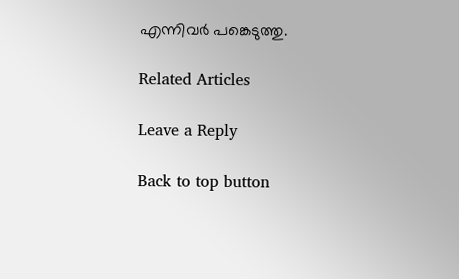എന്നിവർ പങ്കെടുത്തു.

Related Articles

Leave a Reply

Back to top button